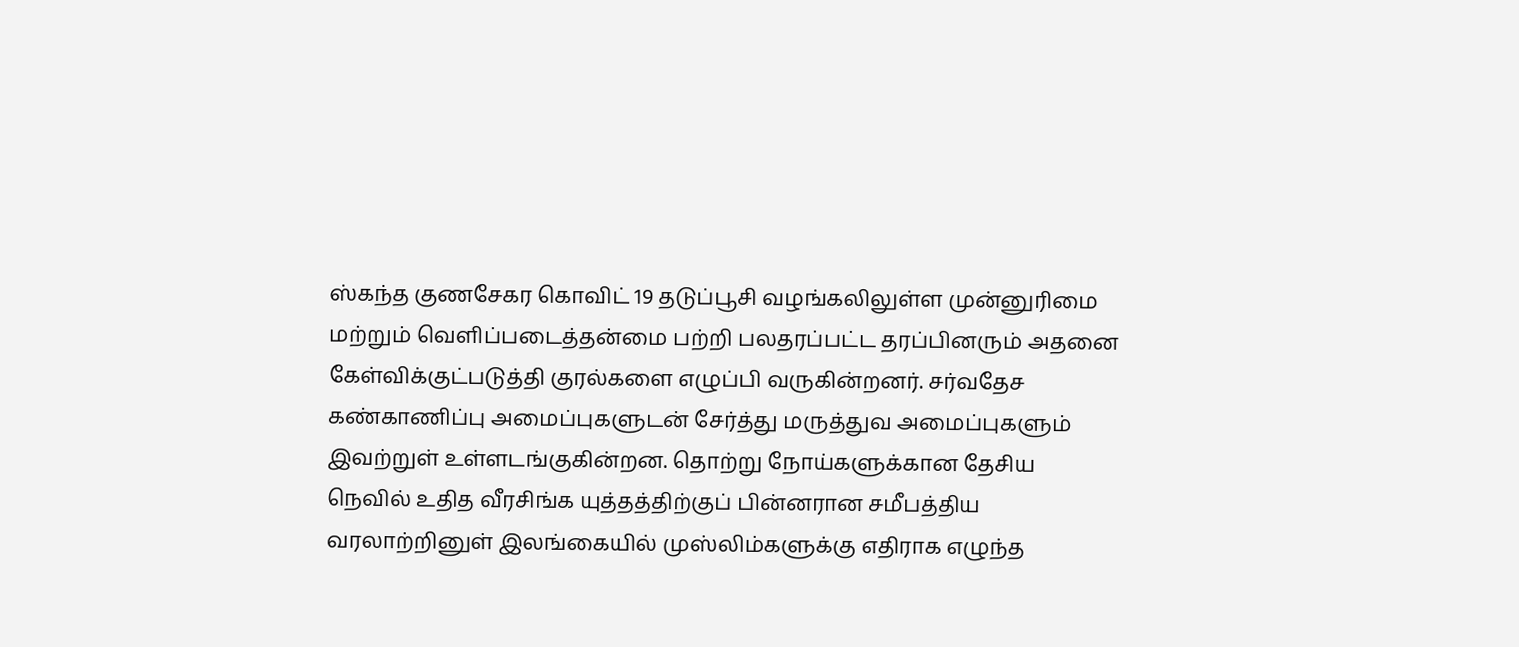ஸ்கந்த குணசேகர கொவிட் 19 தடுப்பூசி வழங்கலிலுள்ள முன்னுரிமை மற்றும் வெளிப்படைத்தன்மை பற்றி பலதரப்பட்ட தரப்பினரும் அதனை கேள்விக்குட்படுத்தி குரல்களை எழுப்பி வருகின்றனர். சர்வதேச கண்காணிப்பு அமைப்புகளுடன் சேர்த்து மருத்துவ அமைப்புகளும் இவற்றுள் உள்ளடங்குகின்றன. தொற்று நோய்களுக்கான தேசிய
நெவில் உதித வீரசிங்க யுத்தத்திற்குப் பின்னரான சமீபத்திய வரலாற்றினுள் இலங்கையில் முஸ்லிம்களுக்கு எதிராக எழுந்த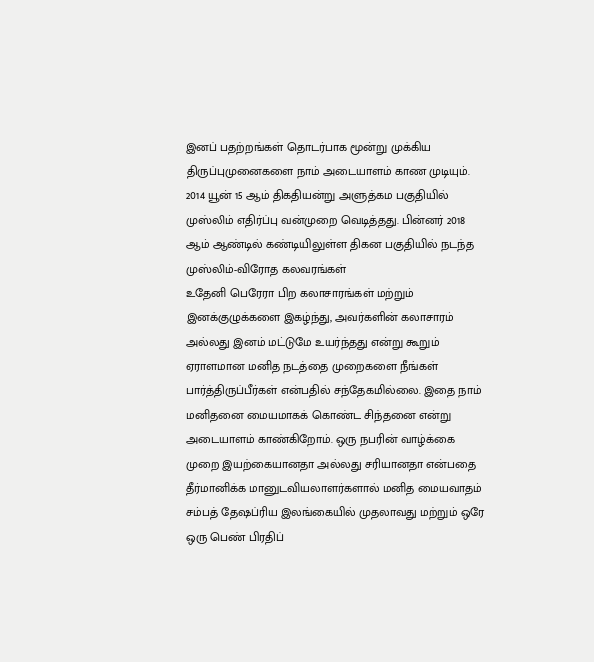இனப் பதற்றங்கள் தொடர்பாக மூன்று முக்கிய திருப்புமுனைகளை நாம் அடையாளம் காண முடியும். 2014 யூன் 15 ஆம் திகதியன்று அளுத்கம பகுதியில் முஸ்லிம் எதிர்ப்பு வன்முறை வெடித்தது. பின்னர் 2018 ஆம் ஆண்டில் கண்டியிலுள்ள திகன பகுதியில் நடந்த முஸ்லிம்-விரோத கலவரங்கள்
உதேனி பெரேரா பிற கலாசாரங்கள் மற்றும் இனக்குழுக்களை இகழ்ந்து, அவர்களின் கலாசாரம் அல்லது இனம் மட்டுமே உயர்ந்தது என்று கூறும் ஏராளமான மனித நடத்தை முறைகளை நீங்கள் பார்த்திருப்பீர்கள் என்பதில் சந்தேகமில்லை. இதை நாம் மனிதனை மையமாகக் கொண்ட சிந்தனை என்று அடையாளம் காண்கிறோம். ஒரு நபரின் வாழ்க்கை முறை இயற்கையானதா அல்லது சரியானதா என்பதை தீர்மானிக்க மானுடவியலாளர்களால் மனித மையவாதம்
சம்பத் தேஷப்ரிய இலங்கையில் முதலாவது மற்றும் ஒரே ஒரு பெண் பிரதிப்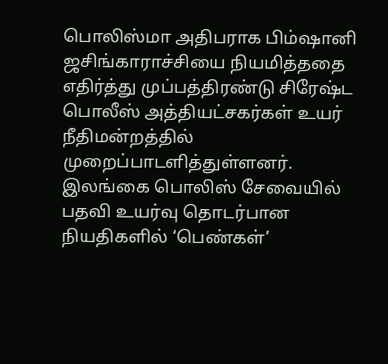பொலிஸ்மா அதிபராக பிம்ஷானி ஜசிங்காராச்சியை நியமித்ததை எதிர்த்து முப்பத்திரண்டு சிரேஷ்ட பொலீஸ் அத்தியட்சகர்கள் உயர் நீதிமன்றத்தில் முறைப்பாடளித்துள்ளனர். இலங்கை பொலிஸ் சேவையில் பதவி உயர்வு தொடர்பான நியதிகளில் ‘பெண்கள்’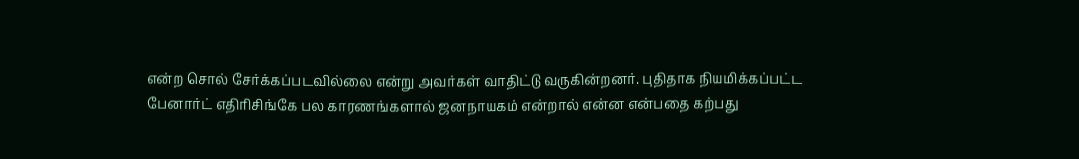என்ற சொல் சேர்க்கப்படவில்லை என்று அவர்கள் வாதிட்டு வருகின்றனர். புதிதாக நியமிக்கப்பட்ட
பேனார்ட் எதிரிசிங்கே பல காரணங்களால் ஜனநாயகம் என்றால் என்ன என்பதை கற்பது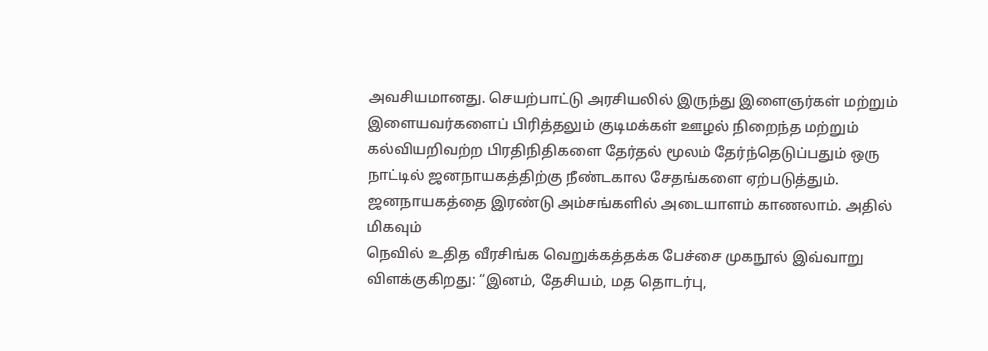அவசியமானது. செயற்பாட்டு அரசியலில் இருந்து இளைஞர்கள் மற்றும் இளையவர்களைப் பிரித்தலும் குடிமக்கள் ஊழல் நிறைந்த மற்றும் கல்வியறிவற்ற பிரதிநிதிகளை தேர்தல் மூலம் தேர்ந்தெடுப்பதும் ஒரு நாட்டில் ஜனநாயகத்திற்கு நீண்டகால சேதங்களை ஏற்படுத்தும். ஜனநாயகத்தை இரண்டு அம்சங்களில் அடையாளம் காணலாம். அதில் மிகவும்
நெவில் உதித வீரசிங்க வெறுக்கத்தக்க பேச்சை முகநூல் இவ்வாறு விளக்குகிறது: “இனம், தேசியம், மத தொடர்பு,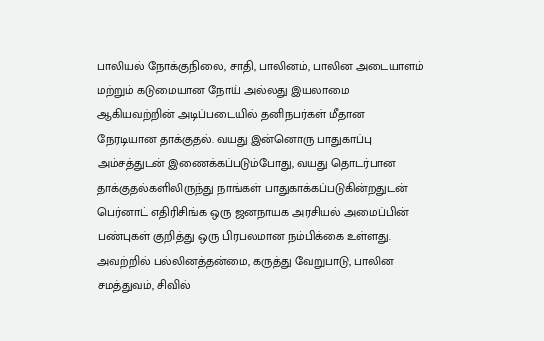பாலியல் நோக்குநிலை, சாதி, பாலினம், பாலின அடையாளம் மற்றும் கடுமையான நோய் அல்லது இயலாமை ஆகியவற்றின் அடிப்படையில் தனிநபர்கள் மீதான நேரடியான தாக்குதல். வயது இன்னொரு பாதுகாப்பு அம்சத்துடன் இணைக்கப்படும்போது, வயது தொடர்பான தாக்குதல்களிலிருந்து நாங்கள் பாதுகாக்கப்படுகின்றதுடன்
பெர்னாட் எதிரிசிங்க ஒரு ஜனநாயக அரசியல் அமைப்பின் பண்புகள் குறித்து ஒரு பிரபலமான நம்பிக்கை உள்ளது. அவற்றில் பல்லினத்தன்மை, கருத்து வேறுபாடு, பாலின சமத்துவம், சிவில்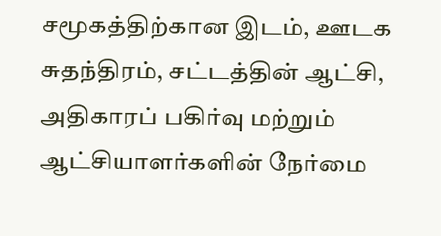சமூகத்திற்கான இடம், ஊடக சுதந்திரம், சட்டத்தின் ஆட்சி, அதிகாரப் பகிர்வு மற்றும் ஆட்சியாளர்களின் நேர்மை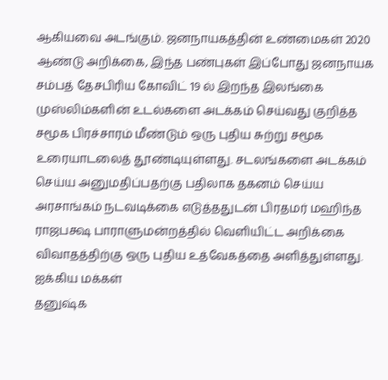ஆகியவை அடங்கும். ஜனநாயகத்தின் உண்மைகள் 2020 ஆண்டு அறிக்கை, இந்த பண்புகள் இப்போது ஜனநாயக
சம்பத் தேசபிரிய கோவிட் 19 ல் இறந்த இலங்கை முஸ்லிம்களின் உடல்களை அடக்கம் செய்வது குறித்த சமூக பிரச்சாரம் மீண்டும் ஒரு புதிய சுற்று சமூக உரையாடலைத் தூண்டியுள்ளது. சடலங்களை அடக்கம் செய்ய அனுமதிப்பதற்கு பதிலாக தகனம் செய்ய அரசாங்கம் நடவடிக்கை எடுத்ததுடன் பிரதமர் மஹிந்த ராஜபக்ஷ பாராளுமன்றத்தில் வெளியிட்ட அறிக்கை விவாதத்திற்கு ஒரு புதிய உத்வேகத்தை அளித்துள்ளது. ஐக்கிய மக்கள்
தனுஷ்க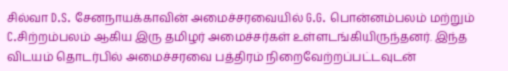சில்வா D.S. சேனநாயக்காவின் அமைச்சரவையில் G.G. பொன்னம்பலம் மற்றும் C.சிற்றம்பலம் ஆகிய இரு தமிழர் அமைச்சர்கள் உள்ளடங்கியிருந்தனர். இந்த விடயம் தொடர்பில் அமைச்சரவை பத்திரம் நிறைவேற்றப்பட்டவுடன்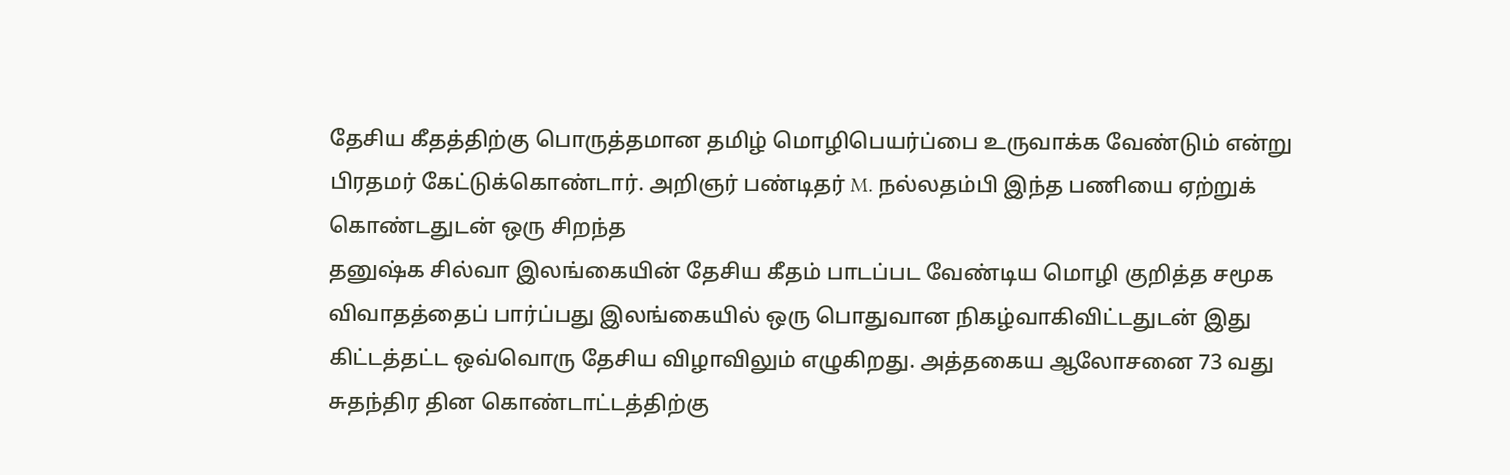தேசிய கீதத்திற்கு பொருத்தமான தமிழ் மொழிபெயர்ப்பை உருவாக்க வேண்டும் என்று பிரதமர் கேட்டுக்கொண்டார். அறிஞர் பண்டிதர் M. நல்லதம்பி இந்த பணியை ஏற்றுக் கொண்டதுடன் ஒரு சிறந்த
தனுஷ்க சில்வா இலங்கையின் தேசிய கீதம் பாடப்பட வேண்டிய மொழி குறித்த சமூக விவாதத்தைப் பார்ப்பது இலங்கையில் ஒரு பொதுவான நிகழ்வாகிவிட்டதுடன் இது கிட்டத்தட்ட ஒவ்வொரு தேசிய விழாவிலும் எழுகிறது. அத்தகைய ஆலோசனை 73 வது சுதந்திர தின கொண்டாட்டத்திற்கு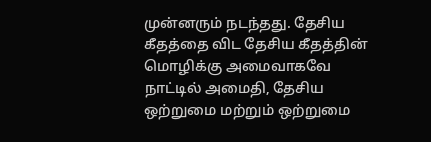முன்னரும் நடந்தது. தேசிய கீதத்தை விட தேசிய கீதத்தின் மொழிக்கு அமைவாகவே நாட்டில் அமைதி, தேசிய ஒற்றுமை மற்றும் ஒற்றுமை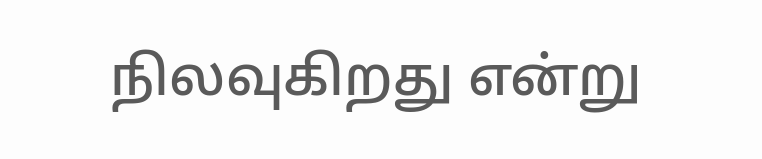நிலவுகிறது என்று